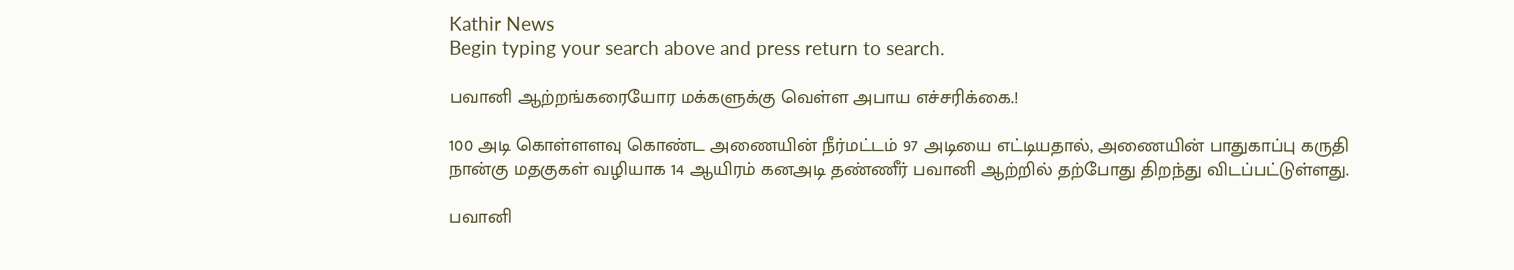Kathir News
Begin typing your search above and press return to search.

பவானி ஆற்றங்கரையோர மக்களுக்கு வெள்ள அபாய எச்சரிக்கை.!

100 அடி கொள்ளளவு கொண்ட அணையின் நீர்மட்டம் 97 அடியை எட்டியதால், அணையின் பாதுகாப்பு கருதி நான்கு மதகுகள் வழியாக 14 ஆயிரம் கனஅடி தண்ணீர் பவானி ஆற்றில் தற்போது திறந்து விடப்பட்டுள்ளது.

பவானி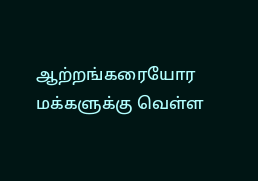ஆற்றங்கரையோர மக்களுக்கு வெள்ள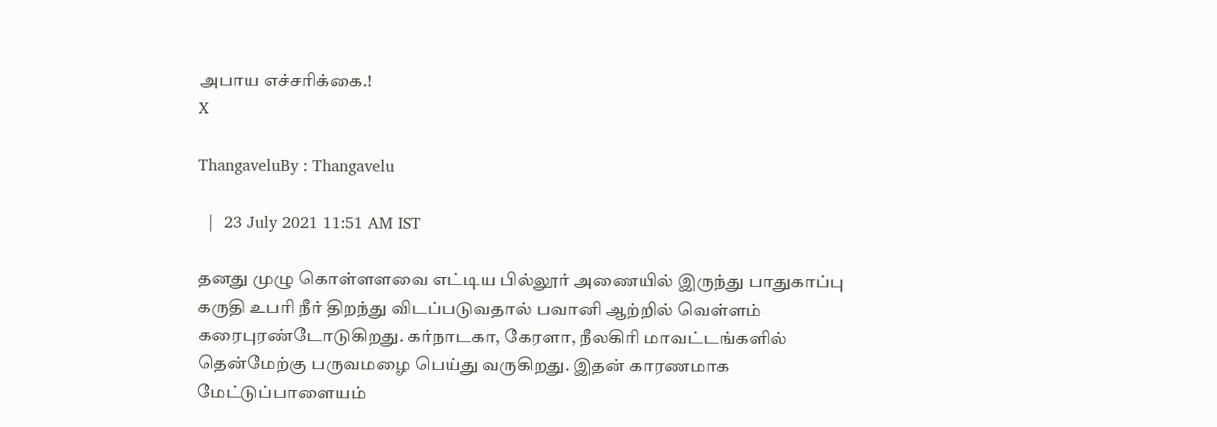அபாய எச்சரிக்கை.!
X

ThangaveluBy : Thangavelu

  |  23 July 2021 11:51 AM IST

தனது முழு கொள்ளளவை எட்டிய பில்லூர் அணையில் இருந்து பாதுகாப்பு கருதி உபரி நீர் திறந்து விடப்படுவதால் பவானி ஆற்றில் வெள்ளம் கரைபுரண்டோடுகிறது. கர்நாடகா, கேரளா, நீலகிரி மாவட்டங்களில் தென்மேற்கு பருவமழை பெய்து வருகிறது. இதன் காரணமாக மேட்டுப்பாளையம்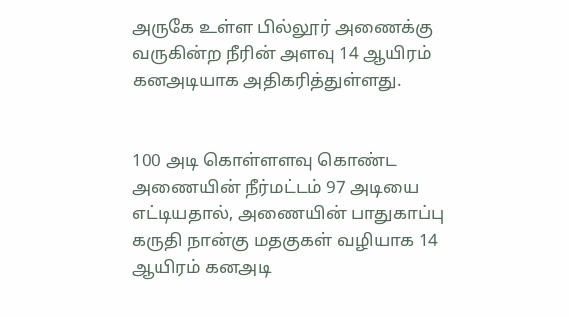அருகே உள்ள பில்லூர் அணைக்கு வருகின்ற நீரின் அளவு 14 ஆயிரம் கனஅடியாக அதிகரித்துள்ளது.


100 அடி கொள்ளளவு கொண்ட அணையின் நீர்மட்டம் 97 அடியை எட்டியதால், அணையின் பாதுகாப்பு கருதி நான்கு மதகுகள் வழியாக 14 ஆயிரம் கனஅடி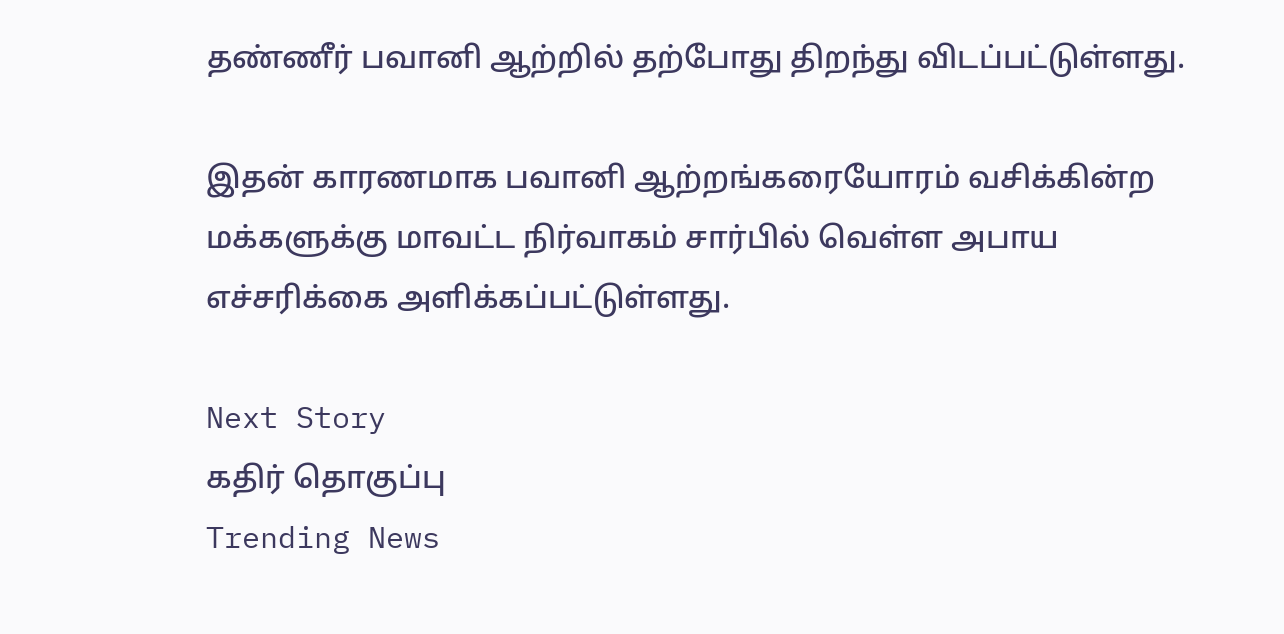தண்ணீர் பவானி ஆற்றில் தற்போது திறந்து விடப்பட்டுள்ளது.

இதன் காரணமாக பவானி ஆற்றங்கரையோரம் வசிக்கின்ற மக்களுக்கு மாவட்ட நிர்வாகம் சார்பில் வெள்ள அபாய எச்சரிக்கை அளிக்கப்பட்டுள்ளது.

Next Story
கதிர் தொகுப்பு
Trending News